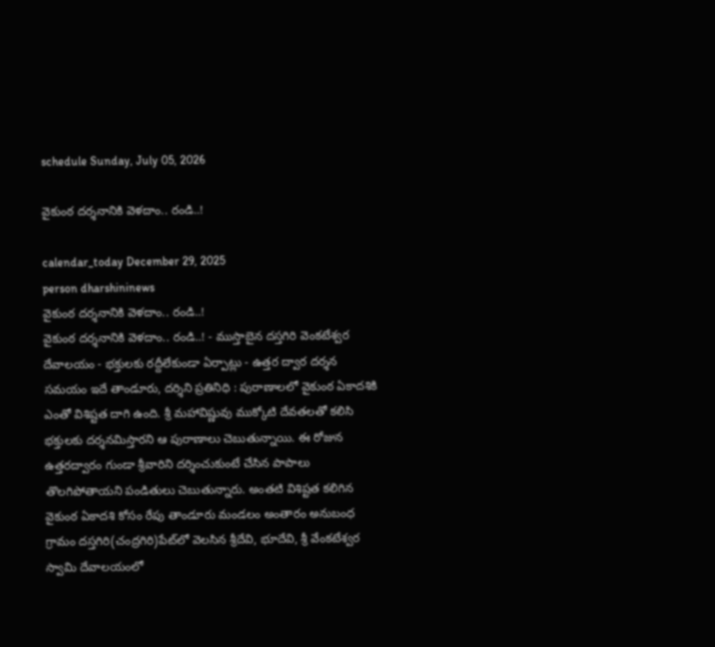schedule Sunday, July 05, 2026

వైకుంఠ దర్శనానికి వెళదాం.. రండి..!

calendar_today December 29, 2025
person dharshininews
వైకుంఠ దర్శనానికి వెళదాం.. రండి..!
వైకుంఠ దర్శనానికి వెళదాం.. రండి..! - ముస్తాబైన దస్తగిరి వెంకటేశ్వర దేవాలయం - భక్తులకు రద్దీలేకుండా ఏర్పాట్లు - ఉత్తర ద్వార దర్శన సమయం ఇదే తాండూరు, దర్శిని ప్రతినిధి : పురాణాలలో వైకుంఠ ఏకాదశికి ఎంతో విశిష్టత దాగి ఉంది. శ్రీ మహావిష్ణువు ముక్కోటి దేవతలతో కలిసి భక్తులకు దర్శనమిస్తారని ఆ పురాణాలు చెబుతున్నాయి. ఈ రోజున ఉత్తరద్వారం గుండా శ్రీవారిని దర్శించుకుంటే చేసిన పాపాలు తొలగిపోతాయని పండితులు చెబుతున్నారు. అంతటి విశిష్టత కలిగిన వైకుంఠ ఏకాదశి కోసం రేపు తాండూరు మండలం అంతారం అనుబంధ గ్రామం దస్తగిరి(చంద్రగిరి)పేట్‌లో వెలసిన శ్రీదేవి, భూదేవి, శ్రీ వేంకటేశ్వర స్వామి దేవాలయంలో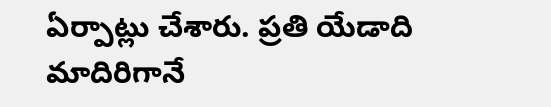ఏర్పాట్లు చేశారు. ప్రతి యేడాది మాదిరిగానే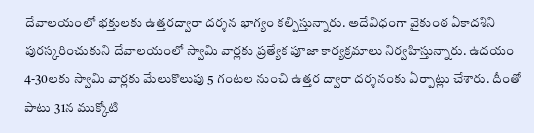దేవాలయంలో భక్తులకు ఉత్తరద్వారా దర్శన భాగ్యం కల్పిస్తున్నారు. అదేవిధంగా వైకుంఠ ఏకాదశిని పురస్కరించుకుని దేవాలయంలో స్వామి వార్లకు ప్రత్యేక పూజా కార్యక్రమాలు నిర్వహిస్తున్నారు. ఉదయం 4-30లకు స్వామి వార్లకు మేలుకొలుపు 5 గంటల నుంచి ఉత్తర ద్వారా దర్శనంకు ఏర్పాట్లు చేశారు. దీంతో పాటు 31న ముక్కోటి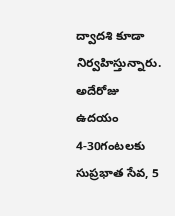ద్వాదశి కూడా నిర్వహిస్తున్నారు. అదేరోజు ఉదయం 4-30గంటలకు సుప్రభాత సేవ, 5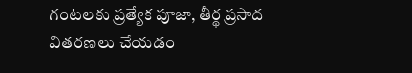గంటలకు ప్రత్యేక పూజా, తీర్థ ప్రసాద వితరణలు చేయడం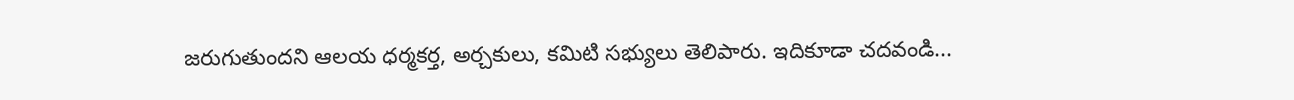జరుగుతుందని ఆలయ ధర్మకర్త, అర్చకులు, కమిటి సభ్యులు తెలిపారు. ఇదికూడా చదవండి...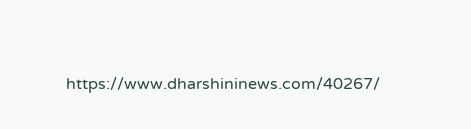https://www.dharshininews.com/40267/